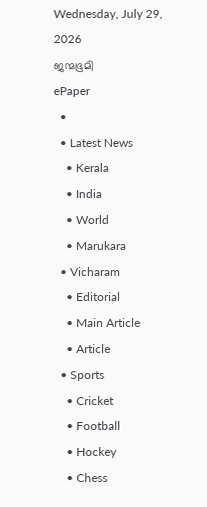Wednesday, July 29, 2026
ജന്മഭൂമി
ePaper
  •
  • Latest News
    • Kerala
    • India
    • World
    • Marukara
  • Vicharam
    • Editorial
    • Main Article
    • Article
  • Sports
    • Cricket
    • Football
    • Hockey
    • Chess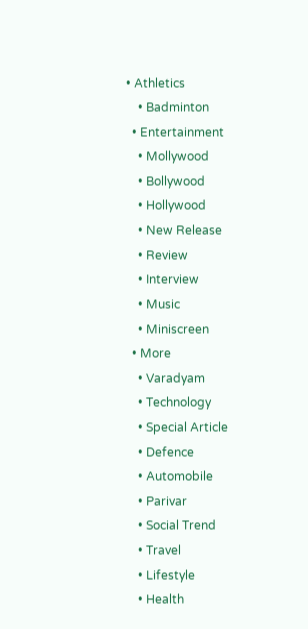• Athletics
    • Badminton
  • Entertainment
    • Mollywood
    • Bollywood
    • Hollywood
    • New Release
    • Review
    • Interview
    • Music
    • Miniscreen
  • More
    • Varadyam
    • Technology
    • Special Article
    • Defence
    • Automobile
    • Parivar
    • Social Trend
    • Travel
    • Lifestyle
    • Health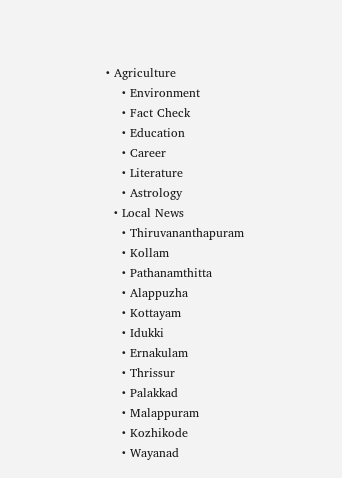• Agriculture
    • Environment
    • Fact Check
    • Education
    • Career
    • Literature
    • Astrology
  • Local News
    • Thiruvananthapuram
    • Kollam
    • Pathanamthitta
    • Alappuzha
    • Kottayam
    • Idukki
    • Ernakulam
    • Thrissur
    • Palakkad
    • Malappuram
    • Kozhikode
    • Wayanad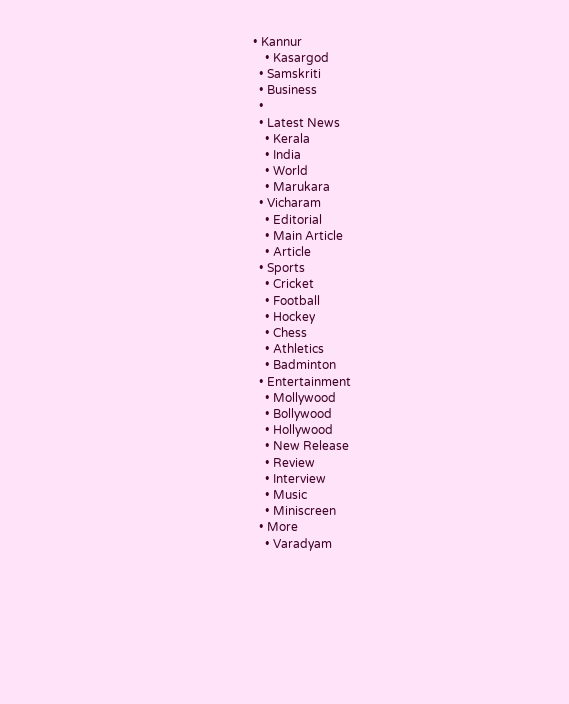• Kannur
    • Kasargod
  • Samskriti
  • Business
  •
  • Latest News
    • Kerala
    • India
    • World
    • Marukara
  • Vicharam
    • Editorial
    • Main Article
    • Article
  • Sports
    • Cricket
    • Football
    • Hockey
    • Chess
    • Athletics
    • Badminton
  • Entertainment
    • Mollywood
    • Bollywood
    • Hollywood
    • New Release
    • Review
    • Interview
    • Music
    • Miniscreen
  • More
    • Varadyam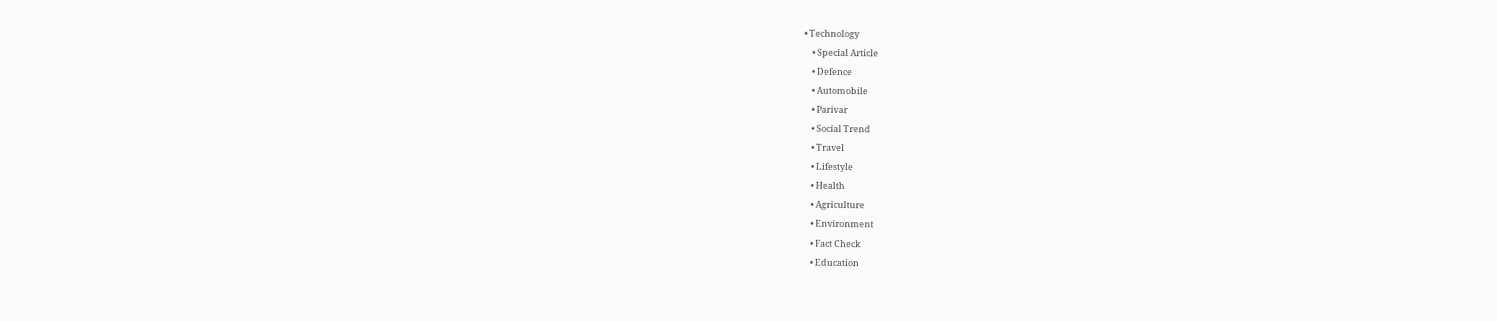• Technology
    • Special Article
    • Defence
    • Automobile
    • Parivar
    • Social Trend
    • Travel
    • Lifestyle
    • Health
    • Agriculture
    • Environment
    • Fact Check
    • Education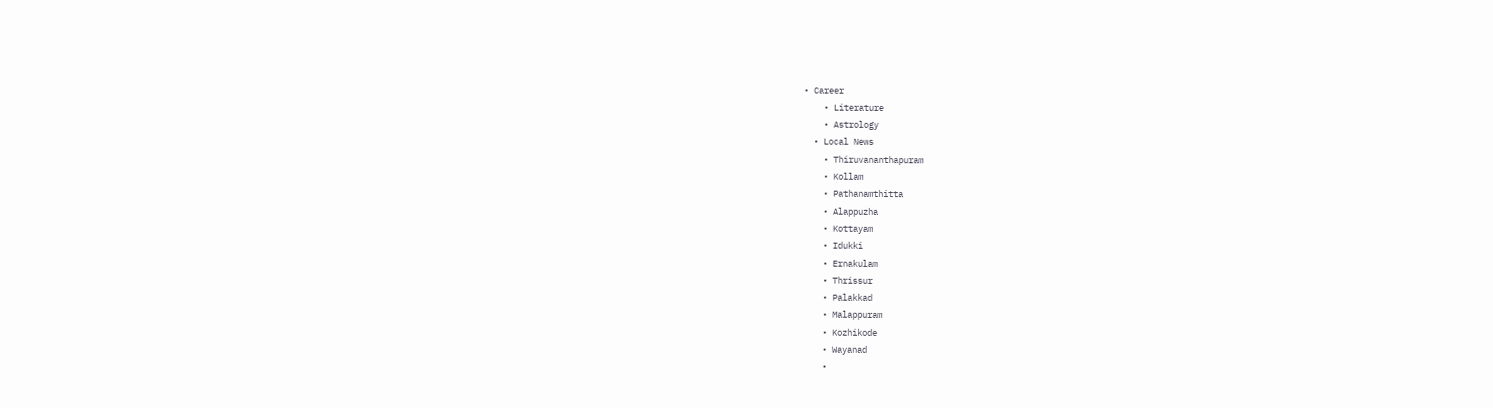• Career
    • Literature
    • Astrology
  • Local News
    • Thiruvananthapuram
    • Kollam
    • Pathanamthitta
    • Alappuzha
    • Kottayam
    • Idukki
    • Ernakulam
    • Thrissur
    • Palakkad
    • Malappuram
    • Kozhikode
    • Wayanad
    •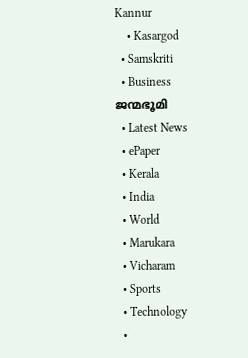Kannur
    • Kasargod
  • Samskriti
  • Business
ജന്മഭൂമി
  • Latest News
  • ePaper
  • Kerala
  • India
  • World
  • Marukara
  • Vicharam
  • Sports
  • Technology
  •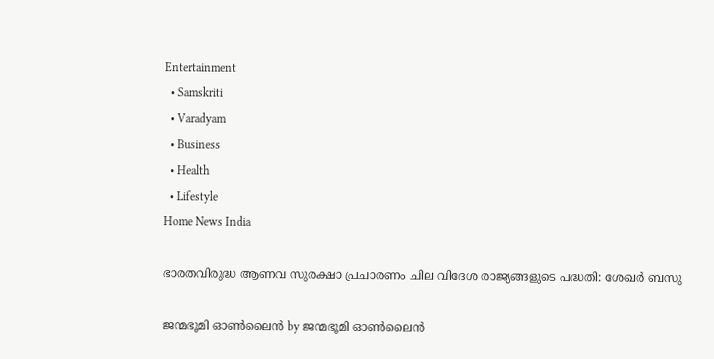Entertainment
  • Samskriti
  • Varadyam
  • Business
  • Health
  • Lifestyle
Home News India

ഭാരതവിരുദ്ധ ആണവ സുരക്ഷാ പ്രചാരണം ചില വിദേശ രാജ്യങ്ങളുടെ പദ്ധതി: ശേഖര്‍ ബസു

ജന്മഭൂമി ഓണ്‍ലൈന്‍ by ജന്മഭൂമി ഓണ്‍ലൈന്‍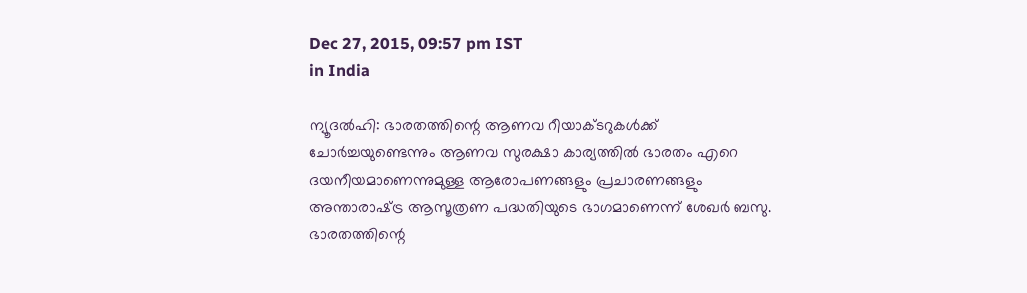Dec 27, 2015, 09:57 pm IST
in India

ന്യൂദല്‍ഹി: ഭാരതത്തിന്റെ ആണവ റീയാക്ടറുകള്‍ക്ക് ചോര്‍ച്ചയുണ്ടെന്നും ആണവ സുരക്ഷാ കാര്യത്തില്‍ ഭാരതം എറെ ദയനീയമാണെന്നുമുള്ള ആരോപണങ്ങളും പ്രചാരണങ്ങളും അന്താരാഷ്‌ട്ര ആസൂത്രണ പദ്ധതിയുടെ ഭാഗമാണെന്ന് ശേഖര്‍ ബസു. ഭാരതത്തിന്റെ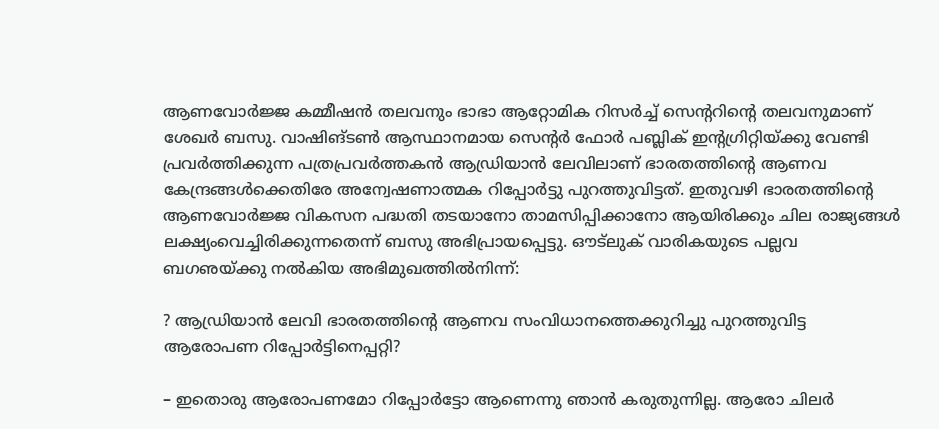ആണവോര്‍ജ്ജ കമ്മീഷന്‍ തലവനും ഭാഭാ ആറ്റോമിക റിസര്‍ച്ച് സെന്ററിന്റെ തലവനുമാണ് ശേഖര്‍ ബസു. വാഷിങ്ടണ്‍ ആസ്ഥാനമായ സെന്റര്‍ ഫോര്‍ പബ്ലിക് ഇന്റഗ്രിറ്റിയ്‌ക്കു വേണ്ടി പ്രവര്‍ത്തിക്കുന്ന പത്രപ്രവര്‍ത്തകന്‍ ആഡ്രിയാന്‍ ലേവിലാണ് ഭാരതത്തിന്റെ ആണവ കേന്ദ്രങ്ങള്‍ക്കെതിരേ അന്വേഷണാത്മക റിപ്പോര്‍ട്ടു പുറത്തുവിട്ടത്. ഇതുവഴി ഭാരതത്തിന്റെ ആണവോര്‍ജ്ജ വികസന പദ്ധതി തടയാനോ താമസിപ്പിക്കാനോ ആയിരിക്കും ചില രാജ്യങ്ങള്‍ ലക്ഷ്യംവെച്ചിരിക്കുന്നതെന്ന് ബസു അഭിപ്രായപ്പെട്ടു. ഔട്‌ലുക് വാരികയുടെ പല്ലവ ബഗഌയ്‌ക്കു നല്‍കിയ അഭിമുഖത്തില്‍നിന്ന്:

? ആഡ്രിയാന്‍ ലേവി ഭാരതത്തിന്റെ ആണവ സംവിധാനത്തെക്കുറിച്ചു പുറത്തുവിട്ട ആരോപണ റിപ്പോര്‍ട്ടിനെപ്പറ്റി?

– ഇതൊരു ആരോപണമോ റിപ്പോര്‍ട്ടോ ആണെന്നു ഞാന്‍ കരുതുന്നില്ല. ആരോ ചിലര്‍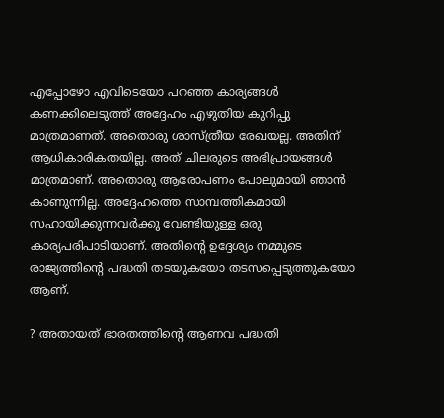എപ്പോഴോ എവിടെയോ പറഞ്ഞ കാര്യങ്ങള്‍ കണക്കിലെടുത്ത് അദ്ദേഹം എഴുതിയ കുറിപ്പു മാത്രമാണത്. അതൊരു ശാസ്ത്രീയ രേഖയല്ല. അതിന് ആധികാരികതയില്ല. അത് ചിലരുടെ അഭിപ്രായങ്ങള്‍ മാത്രമാണ്. അതൊരു ആരോപണം പോലുമായി ഞാന്‍ കാണുന്നില്ല. അദ്ദേഹത്തെ സാമ്പത്തികമായി സഹായിക്കുന്നവര്‍ക്കു വേണ്ടിയുള്ള ഒരു കാര്യപരിപാടിയാണ്. അതിന്റെ ഉദ്ദേശ്യം നമ്മുടെ രാജ്യത്തിന്റെ പദ്ധതി തടയുകയോ തടസപ്പെടുത്തുകയോ ആണ്.

? അതായത് ഭാരതത്തിന്റെ ആണവ പദ്ധതി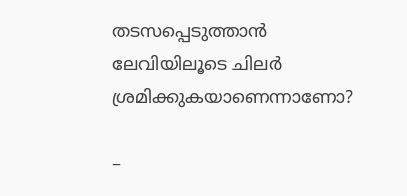തടസപ്പെടുത്താന്‍ ലേവിയിലൂടെ ചിലര്‍ ശ്രമിക്കുകയാണെന്നാണോ?

–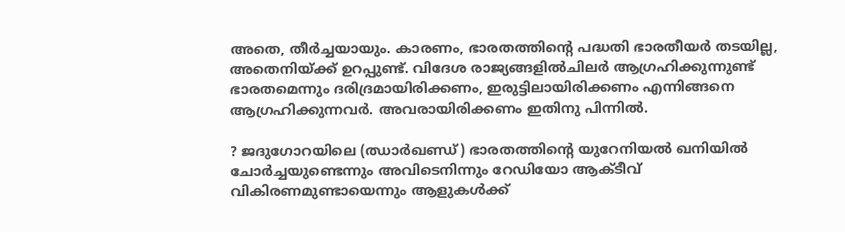അതെ, തീര്‍ച്ചയായും. കാരണം, ഭാരതത്തിന്റെ പദ്ധതി ഭാരതീയര്‍ തടയില്ല, അതെനിയ്‌ക്ക് ഉറപ്പുണ്ട്. വിദേശ രാജ്യങ്ങളില്‍ചിലര്‍ ആഗ്രഹിക്കുന്നുണ്ട് ഭാരതമെന്നും ദരിദ്രമായിരിക്കണം, ഇരുട്ടിലായിരിക്കണം എന്നിങ്ങനെ ആഗ്രഹിക്കുന്നവര്‍. അവരായിരിക്കണം ഇതിനു പിന്നില്‍.

? ജദുഗോറയിലെ (ഝാര്‍ഖണ്ഡ്) ഭാരതത്തിന്റെ യുറേനിയല്‍ ഖനിയില്‍ ചോര്‍ച്ചയുണ്ടെന്നും അവിടെനിന്നും റേഡിയോ ആക്ടീവ് വികിരണമുണ്ടായെന്നും ആളുകള്‍ക്ക്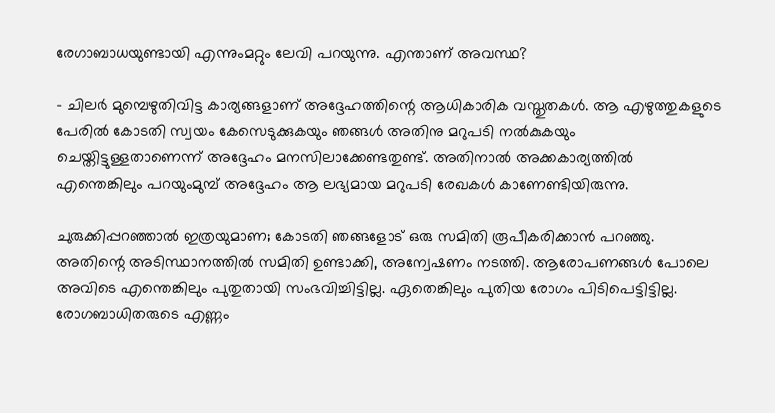രേഗാബാധയുണ്ടായി എന്നുംമറ്റും ലേവി പറയുന്നു. എന്താണ് അവസ്ഥ?

– ചിലര്‍ മുമ്പെഴുതിവിട്ട കാര്യങ്ങളാണ് അദ്ദേഹത്തിന്റെ ആധികാരിക വസ്തുതകള്‍. ആ എഴുത്തുകളുടെ പേരില്‍ കോടതി സ്വയം കേസെടുക്കുകയും ഞങ്ങള്‍ അതിനു മറുപടി നല്‍കുകയും ചെയ്തിട്ടുള്ളതാണെന്ന് അദ്ദേഹം മനസിലാക്കേണ്ടതുണ്ട്. അതിനാല്‍ അക്കകാര്യത്തില്‍ എന്തെങ്കിലും പറയുംമുമ്പ് അദ്ദേഹം ആ ലഭ്യമായ മറുപടി രേഖകള്‍ കാണേണ്ടിയിരുന്നു.

ചുരുക്കിപ്പറഞ്ഞാല്‍ ഇത്രയുമാണ; കോടതി ഞങ്ങളോട് ഒരു സമിതി രൂപീകരിക്കാന്‍ പറഞ്ഞു. അതിന്റെ അടിസ്ഥാനത്തില്‍ സമിതി ഉണ്ടാക്കി, അന്വേഷണം നടത്തി. ആരോപണങ്ങള്‍ പോലെ അവിടെ എന്തെങ്കിലും പുതുതായി സംഭവിച്ചിട്ടില്ല. ഏതെങ്കിലും പുതിയ രോഗം പിടിപെട്ടിട്ടില്ല. രോഗബാധിതരുടെ എണ്ണം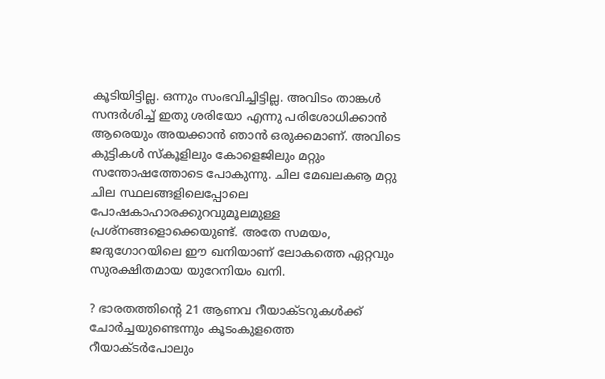കൂടിയിട്ടില്ല. ഒന്നും സംഭവിച്ചിട്ടില്ല. അവിടം താങ്കള്‍ സന്ദര്‍ശിച്ച് ഇതു ശരിയോ എന്നു പരിശോധിക്കാന്‍ ആരെയും അയക്കാന്‍ ഞാന്‍ ഒരുക്കമാണ്. അവിടെ കുട്ടികള്‍ സ്‌കൂളിലും കോളെജിലും മറ്റും സന്തോഷത്തോടെ പോകുന്നു. ചില മേഖലകൡ മറ്റു ചില സ്ഥലങ്ങളിലെപ്പോലെ പോഷകാഹാരക്കുറവുമൂലമുള്ള പ്രശ്‌നങ്ങളൊക്കെയുണ്ട്. അതേ സമയം, ജദുഗോറയിലെ ഈ ഖനിയാണ് ലോകത്തെ ഏറ്റവും സുരക്ഷിതമായ യുറേനിയം ഖനി.

? ഭാരതത്തിന്റെ 21 ആണവ റീയാക്ടറുകള്‍ക്ക് ചോര്‍ച്ചയുണ്ടെന്നും കൂടംകുളത്തെ റീയാക്ടര്‍പോലും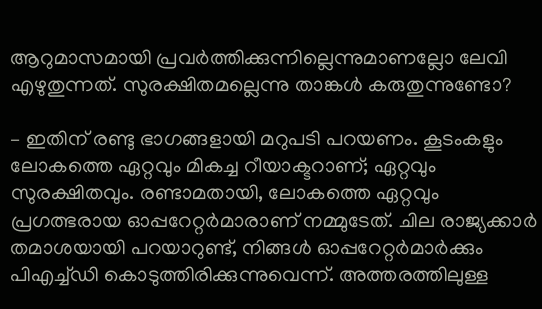ആറുമാസമായി പ്രവര്‍ത്തിക്കുന്നില്ലെന്നുമാണല്ലോ ലേവി എഴുതുന്നത്. സുരക്ഷിതമല്ലെന്നു താങ്കള്‍ കരുതുന്നുണ്ടോ?

– ഇതിന് രണ്ടു ഭാഗങ്ങളായി മറുപടി പറയണം. കൂടംകളും ലോകത്തെ ഏറ്റവും മികച്ച റീയാക്ടറാണ്; ഏറ്റവും സുരക്ഷിതവും. രണ്ടാമതായി, ലോകത്തെ ഏറ്റവും പ്രഗത്ഭരായ ഓപ്പറേറ്റര്‍മാരാണ് നമ്മുടേത്. ചില രാജ്യക്കാര്‍ തമാശയായി പറയാറുണ്ട്, നിങ്ങള്‍ ഓപ്പറേറ്റര്‍മാര്‍ക്കും പിഎച്ച്ഡി കൊടുത്തിരിക്കുന്നുവെന്ന്. അത്തരത്തിലുള്ള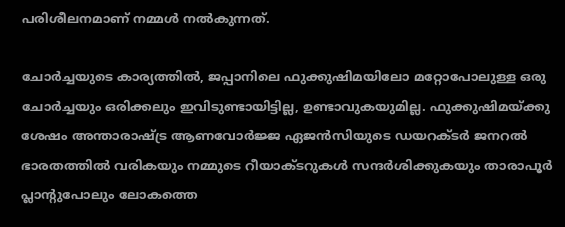പരിശീലനമാണ് നമ്മള്‍ നല്‍കുന്നത്.

ചോര്‍ച്ചയുടെ കാര്യത്തില്‍, ജപ്പാനിലെ ഫുക്കുഷിമയിലോ മറ്റോപോലുള്ള ഒരു ചോര്‍ച്ചയും ഒരിക്കലും ഇവിടുണ്ടായിട്ടില്ല, ഉണ്ടാവുകയുമില്ല. ഫുക്കുഷിമയ്‌ക്കു ശേഷം അന്താരാഷ്‌ട്ര ആണവോര്‍ജ്ജ ഏജന്‍സിയുടെ ഡയറക്ടര്‍ ജനറല്‍ ഭാരതത്തില്‍ വരികയും നമ്മുടെ റീയാക്ടറുകള്‍ സന്ദര്‍ശിക്കുകയും താരാപൂര്‍ പ്ലാന്റുപോലും ലോകത്തെ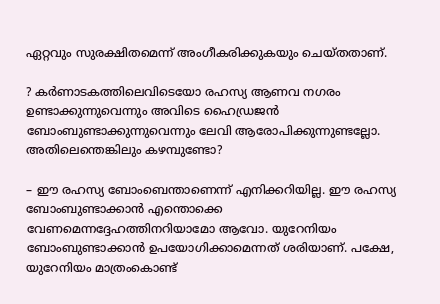ഏറ്റവും സുരക്ഷിതമെന്ന് അംഗീകരിക്കുകയും ചെയ്തതാണ്.

? കര്‍ണാടകത്തിലെവിടെയോ രഹസ്യ ആണവ നഗരം ഉണ്ടാക്കുന്നുവെന്നും അവിടെ ഹൈഡ്രജന്‍ ബോംബുണ്ടാക്കുന്നുവെന്നും ലേവി ആരോപിക്കുന്നുണ്ടല്ലോ. അതിലെന്തെങ്കിലും കഴമ്പുണ്ടോ?

– ഈ രഹസ്യ ബോംബെന്താണെന്ന് എനിക്കറിയില്ല. ഈ രഹസ്യ ബോംബുണ്ടാക്കാന്‍ എന്തൊക്കെ വേണമെന്നദ്ദേഹത്തിനറിയാമോ ആവോ. യുറേനിയം ബോംബുണ്ടാക്കാന്‍ ഉപയോഗിക്കാമെന്നത് ശരിയാണ്. പക്ഷേ, യുറേനിയം മാത്രംകൊണ്ട്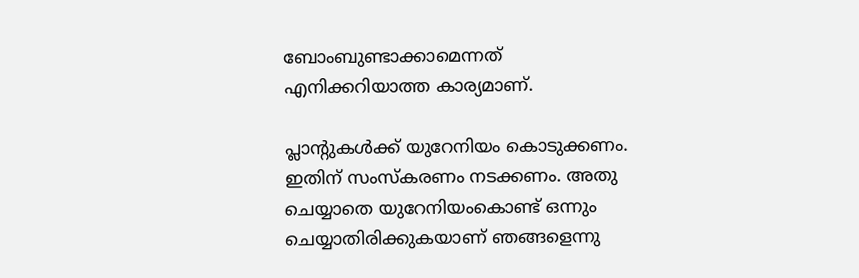ബോംബുണ്ടാക്കാമെന്നത് എനിക്കറിയാത്ത കാര്യമാണ്.

പ്ലാന്റുകള്‍ക്ക് യുറേനിയം കൊടുക്കണം. ഇതിന് സംസ്‌കരണം നടക്കണം. അതു ചെയ്യാതെ യുറേനിയംകൊണ്ട് ഒന്നും ചെയ്യാതിരിക്കുകയാണ് ഞങ്ങളെന്നു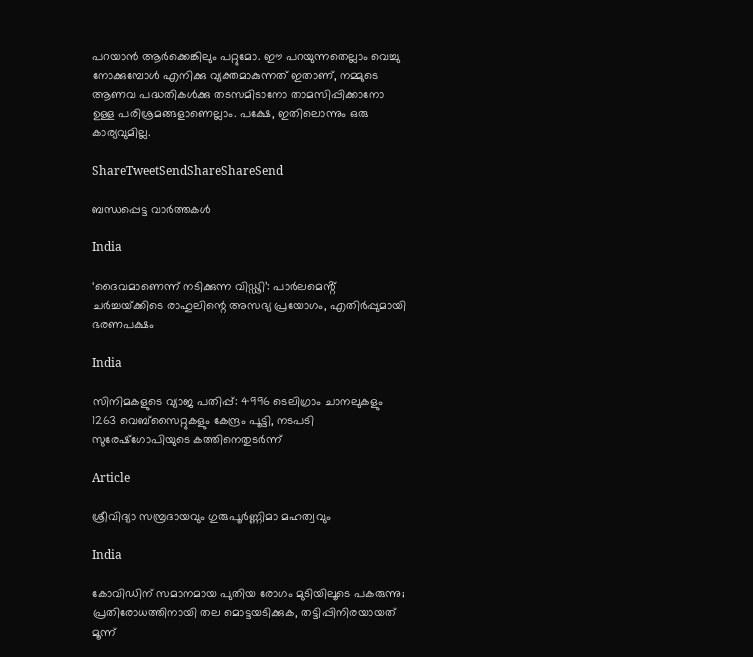പറയാന്‍ ആര്‍ക്കെങ്കിലും പറ്റുമോ. ഈ പറയുന്നതെല്ലാം വെച്ചു നോക്കുമ്പോള്‍ എനിക്കു വ്യക്തമാകുന്നത് ഇതാണ്, നമ്മുടെ ആണവ പദ്ധതികള്‍ക്കു തടസമിടാനോ താമസിപ്പിക്കാനോ ഉള്ള പരിശ്രമങ്ങളാണെല്ലാം. പക്ഷേ, ഇതിലൊന്നും ഒരു കാര്യവുമില്ല.

ShareTweetSendShareShareSend

ബന്ധപ്പെട്ട വാര്‍ത്തകള്‍

India

‘ദൈവമാണെന്ന് നടിക്കുന്ന വിഡ്ഢി’: പാർലമെൻ്റ് ചർച്ചയ്‌ക്കിടെ രാഹുലിന്റെ അസഭ്യ പ്രയോഗം, എതിർപ്പുമായി ഭരണപക്ഷം

India

സിനിമകളുടെ വ്യാജ പതിപ്പ്: 4996 ടെലിഗ്രാം ചാനലുകളും 1263 വെബ്സൈറ്റുകളും കേന്ദ്രം പൂട്ടി, നടപടി സുരേഷ്ഗോപിയുടെ കത്തിനെതുടർന്ന്

Article

ശ്രീവിദ്യാ സമ്പ്രദായവും ഗുരുപൂർണ്ണിമാ മഹത്വവും

India

കോവിഡിന് സമാനമായ പുതിയ രോഗം മുടിയിലൂടെ പകരുന്നു; പ്രതിരോധത്തിനായി തല മൊട്ടയടിക്കുക, തട്ടിപ്പിനിരയായത് മൂന്ന്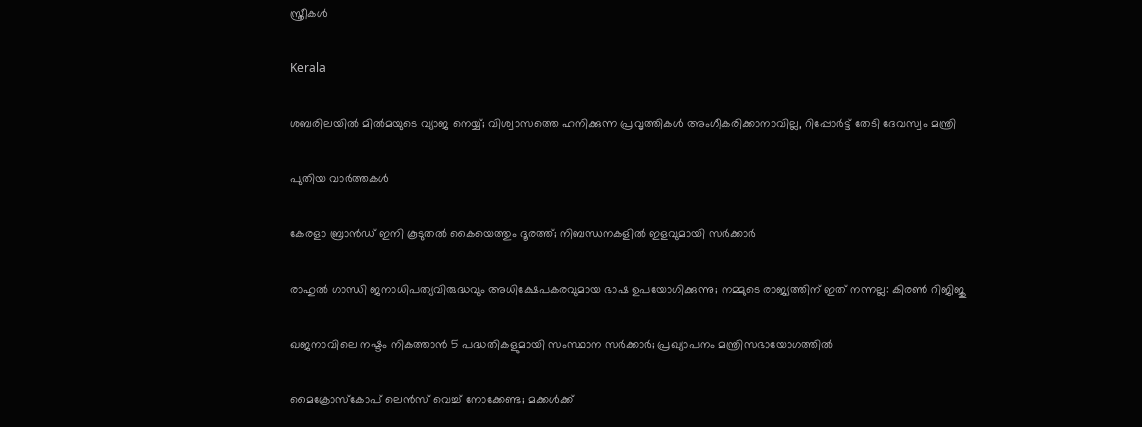സ്ത്രീകൾ

Kerala

ശബരിലയിൽ മിൽമയുടെ വ്യാജ നെയ്യ്; വിശ്വാസത്തെ ഹനിക്കുന്ന പ്രവൃത്തികൾ അംഗീകരിക്കാനാവില്ല, റിപ്പോർട്ട് തേടി ദേവസ്വം മന്ത്രി

പുതിയ വാര്‍ത്തകള്‍

കേരളാ ബ്രാൻഡ് ഇനി കൂടുതൽ കൈയെത്തും ദൂരത്ത്; നിബന്ധനകളിൽ ഇളവുമായി സർക്കാർ

രാഹുൽ ഗാന്ധി ജനാധിപത്യവിരുദ്ധവും അധിക്ഷേപകരവുമായ ഭാഷ ഉപയോഗിക്കുന്നു; നമ്മുടെ രാജ്യത്തിന് ഇത് നന്നല്ല: കിരൺ റിജിജു

ഖജനാവിലെ നഷ്ടം നികത്താൻ 5 പദ്ധതികളുമായി സംസ്ഥാന സർക്കാർ; പ്രഖ്യാപനം മന്ത്രിസഭായോഗത്തിൽ

മൈക്രോസ്‌കോപ് ലെൻസ് വെച്ച് നോക്കേണ്ട; മക്കള്‍ക്ക്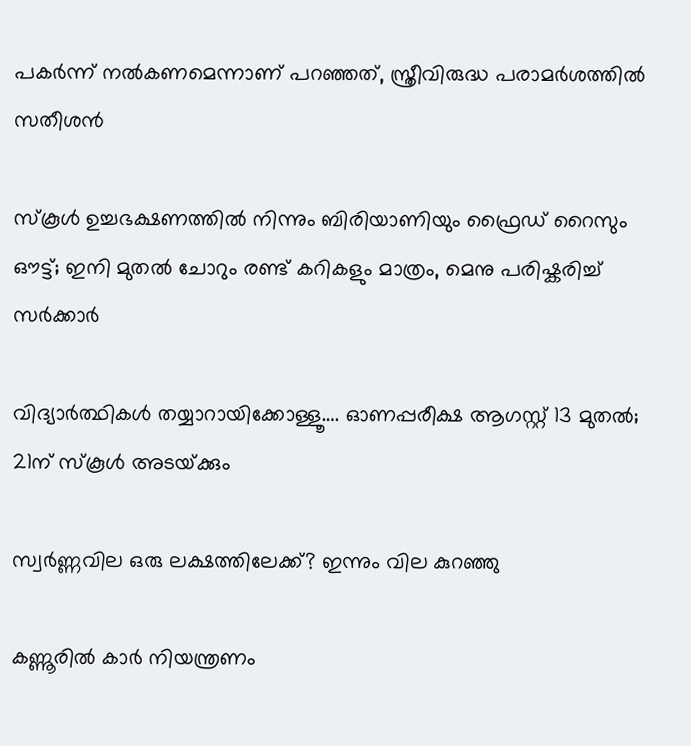പകര്‍ന്ന് നല്‍കണമെന്നാണ് പറഞ്ഞത്, സ്ത്രീവിരുദ്ധ പരാമർശത്തിൽ സതീശൻ

സ്കൂൾ ഉച്ചഭക്ഷണത്തിൽ നിന്നും ബിരിയാണിയും ഫ്രൈഡ് റൈസും ഔട്ട്; ഇനി മുതൽ ചോറും രണ്ട് കറികളും മാത്രം, മെനു പരിഷ്കരിച്ച് സർക്കാർ

വിദ്യാര്‍ത്ഥികള്‍ തയ്യാറായിക്കോള്ളൂ…. ഓണപ്പരീക്ഷ ആഗസ്റ്റ് 13 മുതല്‍; 21ന് സ്‌കൂള്‍ അടയ്‌ക്കും

സ്വർണ്ണവില ഒരു ലക്ഷത്തിലേക്ക്? ഇന്നും വില കുറഞ്ഞു

കണ്ണൂരില്‍ കാര്‍ നിയന്ത്രണം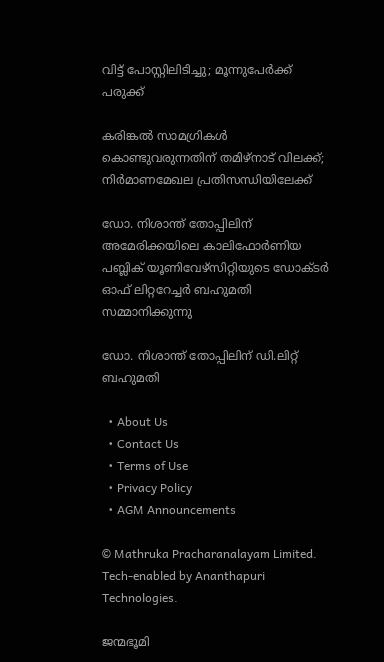വിട്ട് പോസ്റ്റിലിടിച്ചു; മൂന്നുപേര്‍ക്ക് പരുക്ക്

കരിങ്കല്‍ സാമഗ്രികള്‍ കൊണ്ടുവരുന്നതിന് തമിഴ്‌നാട് വിലക്ക്; നിര്‍മാണമേഖല പ്രതിസന്ധിയിലേക്ക്

ഡോ. നിശാന്ത് തോപ്പിലിന് അമേരിക്കയിലെ കാലിഫോര്‍ണിയ പബ്ലിക് യൂണിവേഴ്‌സിറ്റിയുടെ ഡോക്ടര്‍ ഓഫ് ലിറ്ററേച്ചര്‍ ബഹുമതി സമ്മാനിക്കുന്നു

ഡോ. നിശാന്ത് തോപ്പിലിന് ഡി.ലിറ്റ് ബഹുമതി

  • About Us
  • Contact Us
  • Terms of Use
  • Privacy Policy
  • AGM Announcements

© Mathruka Pracharanalayam Limited.
Tech-enabled by Ananthapuri Technologies.

ജന്മഭൂമി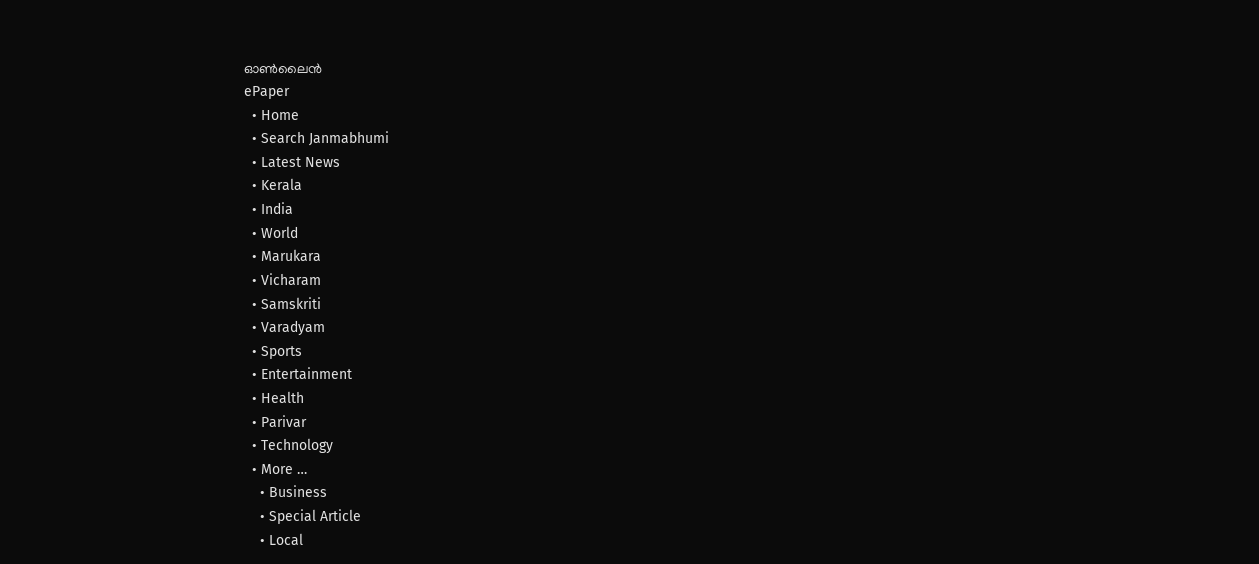ഓണ്‍ലൈന്‍
ePaper
  • Home
  • Search Janmabhumi
  • Latest News
  • Kerala
  • India
  • World
  • Marukara
  • Vicharam
  • Samskriti
  • Varadyam
  • Sports
  • Entertainment
  • Health
  • Parivar
  • Technology
  • More …
    • Business
    • Special Article
    • Local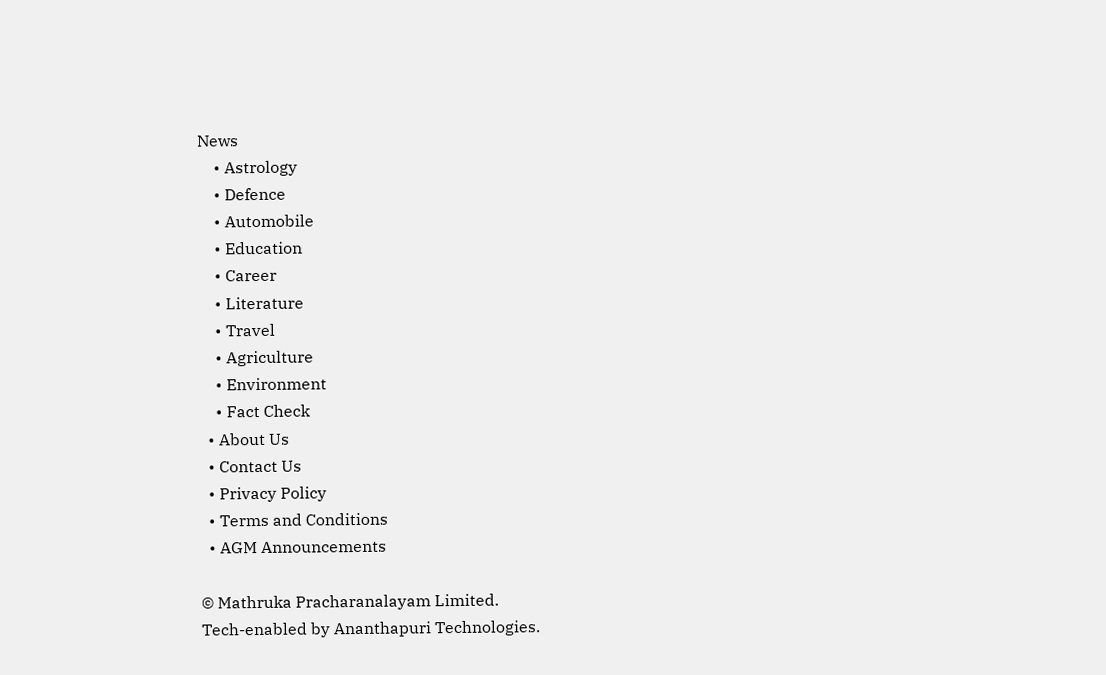News
    • Astrology
    • Defence
    • Automobile
    • Education
    • Career
    • Literature
    • Travel
    • Agriculture
    • Environment
    • Fact Check
  • About Us
  • Contact Us
  • Privacy Policy
  • Terms and Conditions
  • AGM Announcements

© Mathruka Pracharanalayam Limited.
Tech-enabled by Ananthapuri Technologies.